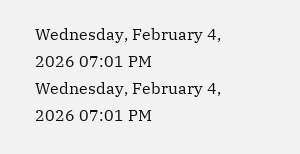Wednesday, February 4, 2026 07:01 PM
Wednesday, February 4, 2026 07:01 PM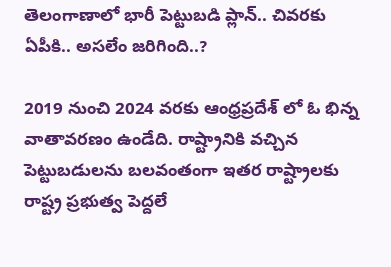తెలంగాణాలో భారీ పెట్టుబడి ప్లాన్.. చివరకు ఏపీకి.. అసలేం జరిగింది..?

2019 నుంచి 2024 వరకు ఆంధ్రప్రదేశ్ లో ఓ భిన్న వాతావరణం ఉండేది. రాష్ట్రానికి వచ్చిన పెట్టుబడులను బలవంతంగా ఇతర రాష్ట్రాలకు రాష్ట్ర ప్రభుత్వ పెద్దలే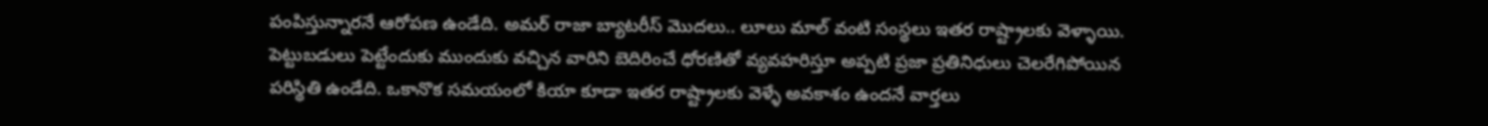పంపిస్తున్నారనే ఆరోపణ ఉండేది. అమర్ రాజా బ్యాటరీస్ మొదలు.. లూలు మాల్ వంటి సంస్థలు ఇతర రాష్ట్రాలకు వెళ్ళాయి. పెట్టుబడులు పెట్టేందుకు ముందుకు వచ్చిన వారిని బెదిరించే ధోరణితో వ్యవహరిస్తూ అప్పటి ప్రజా ప్రతినిధులు చెలరేగిపోయిన పరిస్థితి ఉండేది. ఒకానొక సమయంలో కియా కూడా ఇతర రాష్ట్రాలకు వెళ్ళే అవకాశం ఉందనే వార్తలు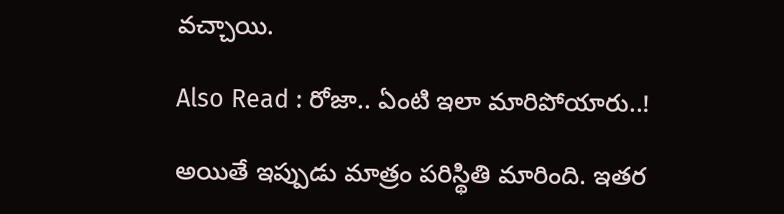వచ్చాయి.

Also Read : రోజా.. ఏంటి ఇలా మారిపోయారు..!

అయితే ఇప్పుడు మాత్రం పరిస్థితి మారింది. ఇతర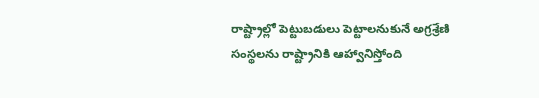రాష్ట్రాల్లో పెట్టుబడులు పెట్టాలనుకునే అగ్రశ్రేణి సంస్థలను రాష్ట్రానికి ఆహ్వానిస్తోంది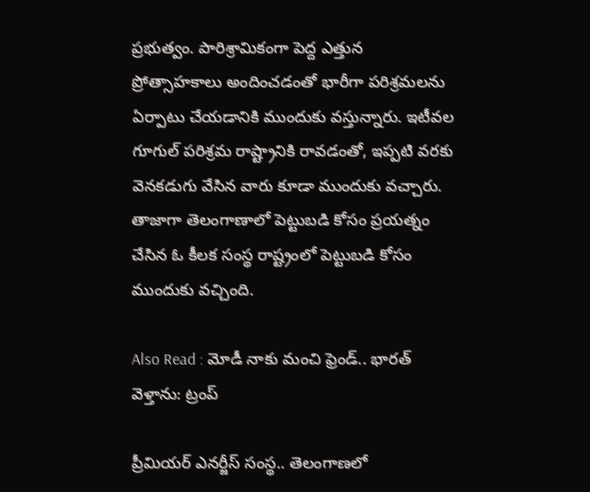ప్రభుత్వం. పారిశ్రామికంగా పెద్ద ఎత్తున ప్రోత్సాహకాలు అందించడంతో భారీగా పరిశ్రమలను ఏర్పాటు చేయడానికి ముందుకు వస్తున్నారు. ఇటీవల గూగుల్ పరిశ్రమ రాష్ట్రానికి రావడంతో, ఇప్పటి వరకు వెనకడుగు వేసిన వారు కూడా ముందుకు వచ్చారు. తాజాగా తెలంగాణాలో పెట్టుబడి కోసం ప్రయత్నం చేసిన ఓ కీలక సంస్థ రాష్ట్రంలో పెట్టుబడి కోసం ముందుకు వచ్చింది.

Also Read : మోడీ నాకు మంచి ఫ్రెండ్.. భారత్ వెళ్తాను: ట్రంప్

ప్రీమియర్ ఎనర్జీస్ సంస్థ.. తెలంగాణలో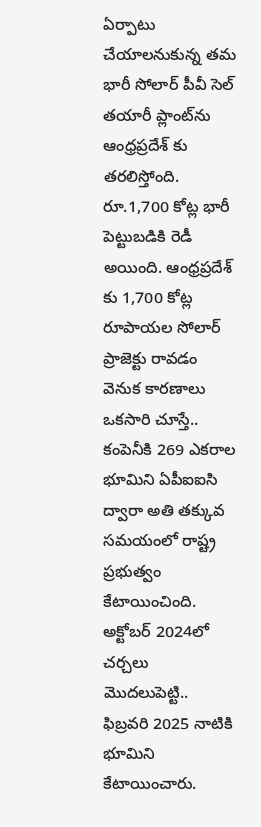ఏర్పాటు చేయాలనుకున్న తమ భారీ సోలార్ పీవీ సెల్ తయారీ ప్లాంట్‌ను ఆంధ్రప్రదేశ్‌ కు తరలిస్తోంది. రూ.1,700 కోట్ల భారీ పెట్టుబడికి రెడీ అయింది. ఆంధ్రప్రదేశ్‌ కు 1,700 కోట్ల రూపాయల సోలార్ ప్రాజెక్టు రావడం వెనుక కారణాలు ఒకసారి చూస్తే.. కంపెనీకి 269 ఎకరాల భూమిని ఏపీఐఐసి ద్వారా అతి తక్కువ సమయంలో రాష్ట్ర ప్రభుత్వం కేటాయించింది. అక్టోబర్ 2024లో చర్చలు మొదలుపెట్టి.. ఫిబ్రవరి 2025 నాటికి భూమిని కేటాయించారు.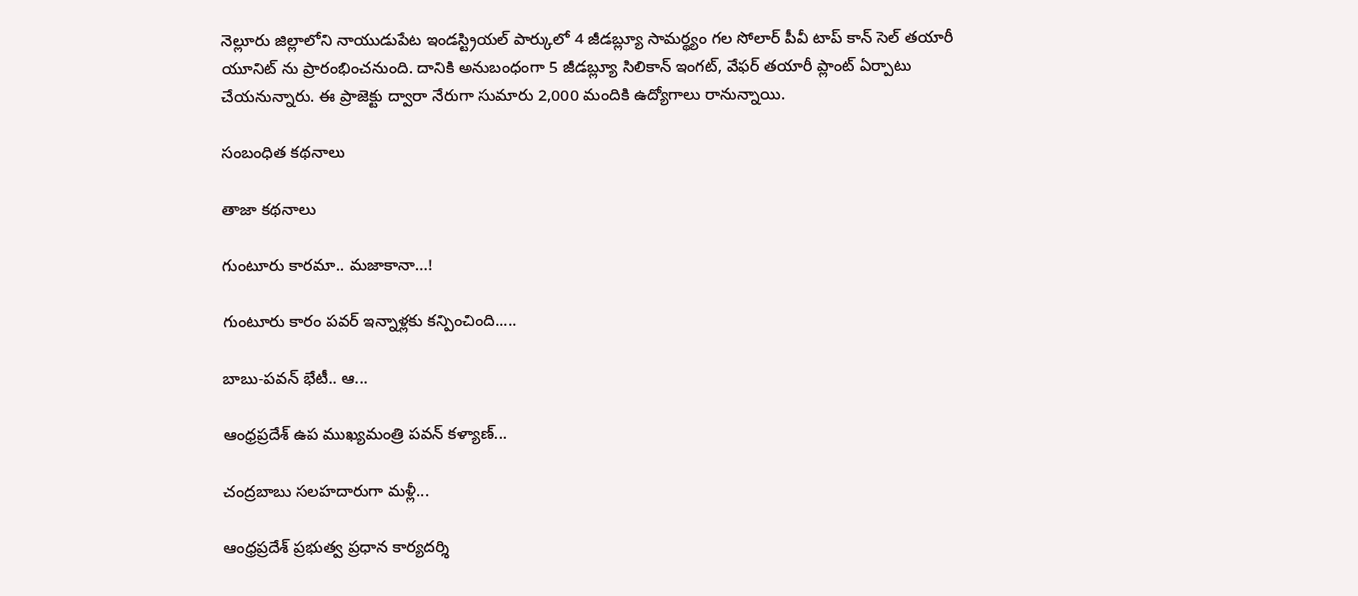నెల్లూరు జిల్లాలోని నాయుడుపేట ఇండస్ట్రియల్ పార్కులో 4 జీడబ్ల్యూ సామర్థ్యం గల సోలార్ పీవీ టాప్ కాన్ సెల్ తయారీ యూనిట్‌ ను ప్రారంభించనుంది. దానికి అనుబంధంగా 5 జీడబ్ల్యూ సిలికాన్ ఇంగట్, వేఫర్ తయారీ ప్లాంట్‌ ఏర్పాటు చేయనున్నారు. ఈ ప్రాజెక్టు ద్వారా నేరుగా సుమారు 2,000 మందికి ఉద్యోగాలు రానున్నాయి.

సంబంధిత కథనాలు

తాజా కథనాలు

గుంటూరు కారమా.. మజాకానా…!

గుంటూరు కారం పవర్ ఇన్నాళ్లకు కన్పించింది.....

బాబు-పవన్ భేటీ.. ఆ...

ఆంధ్రప్రదేశ్ ఉప ముఖ్యమంత్రి పవన్ కళ్యాణ్...

చంద్రబాబు సలహదారుగా మళ్లీ...

ఆంధ్రప్రదేశ్ ప్రభుత్వ ప్రధాన కార్యదర్శి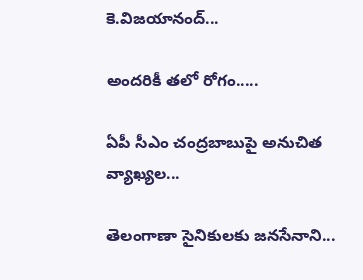కె.విజయానంద్...

అందరికీ తలో రోగం.....

ఏపీ సీఎం చంద్రబాబుపై అనుచిత వ్యాఖ్యల...

తెలంగాణా సైనికులకు జనసేనాని...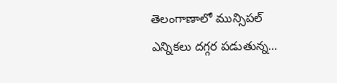తెలంగాణాలో మున్సిపల్ ఎన్నికలు దగ్గర పడుతున్న...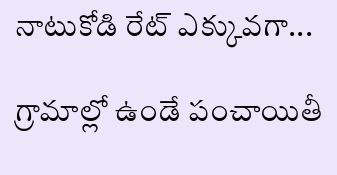నాటుకోడి రేట్ ఎక్కువగా...

గ్రామాల్లో ఉండే పంచాయితీ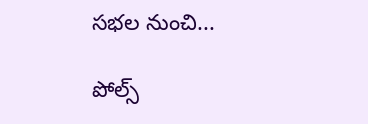సభల నుంచి...

పోల్స్